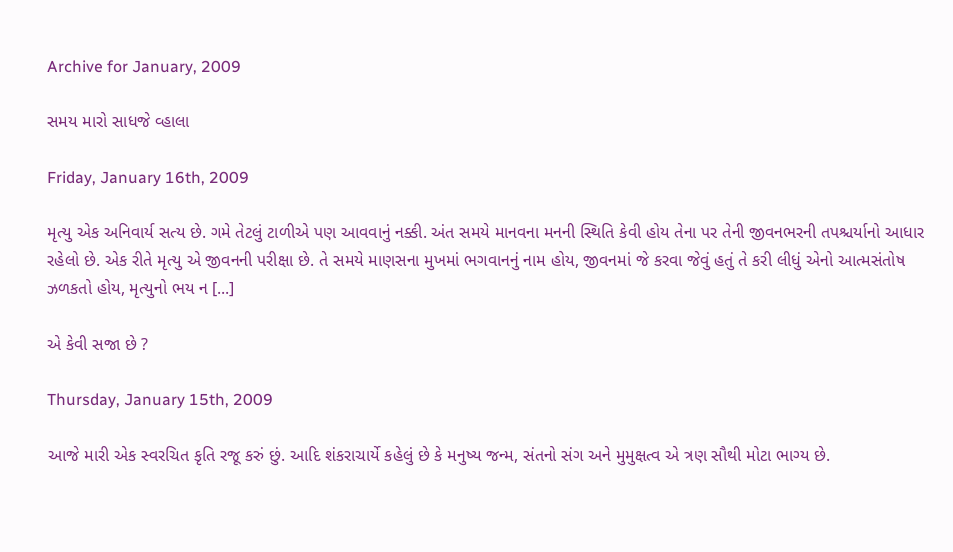Archive for January, 2009

સમય મારો સાધજે વ્હાલા

Friday, January 16th, 2009

મૃત્યુ એક અનિવાર્ય સત્ય છે. ગમે તેટલું ટાળીએ પણ આવવાનું નક્કી. અંત સમયે માનવના મનની સ્થિતિ કેવી હોય તેના પર તેની જીવનભરની તપશ્ચર્યાનો આધાર રહેલો છે. એક રીતે મૃત્યુ એ જીવનની પરીક્ષા છે. તે સમયે માણસના મુખમાં ભગવાનનું નામ હોય, જીવનમાં જે કરવા જેવું હતું તે કરી લીધું એનો આત્મસંતોષ ઝળકતો હોય, મૃત્યુનો ભય ન [...]

એ કેવી સજા છે ?

Thursday, January 15th, 2009

આજે મારી એક સ્વરચિત કૃતિ રજૂ કરું છું. આદિ શંકરાચાર્યે કહેલું છે કે મનુષ્ય જન્મ, સંતનો સંગ અને મુમુક્ષત્વ એ ત્રણ સૌથી મોટા ભાગ્ય છે.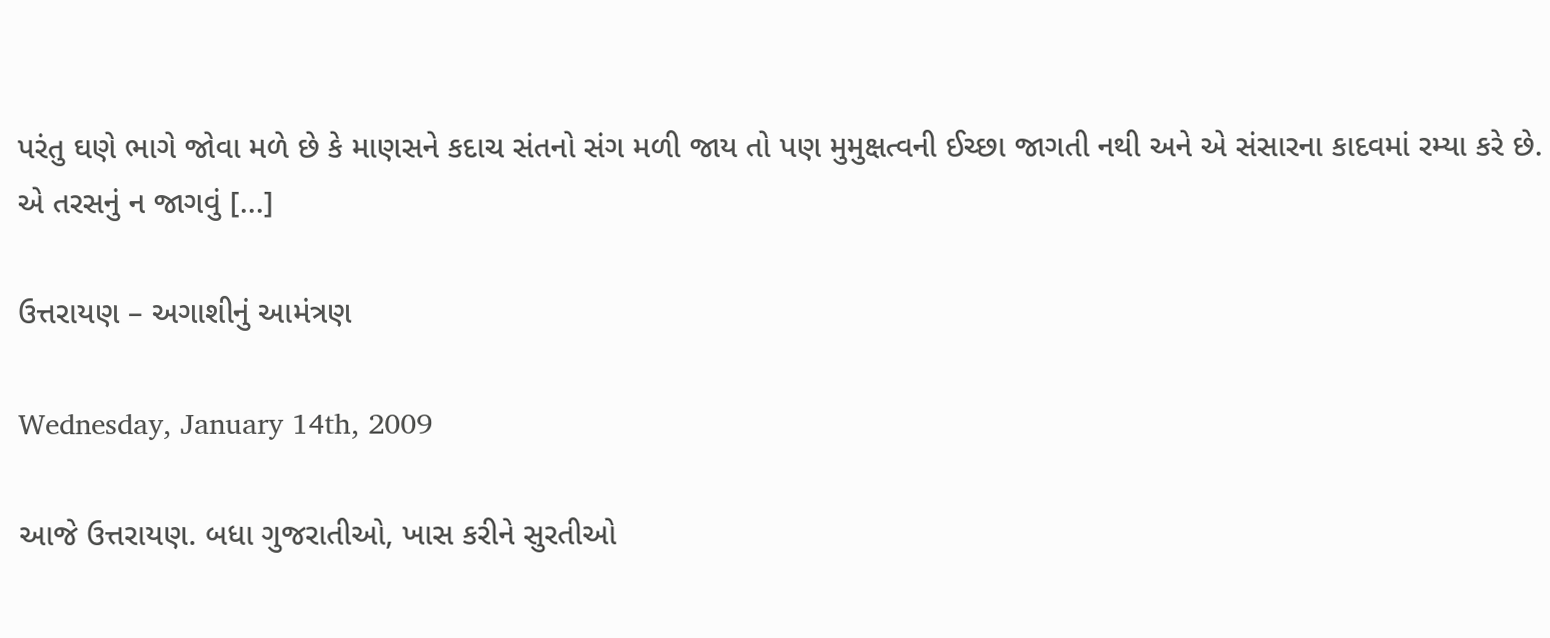પરંતુ ઘણે ભાગે જોવા મળે છે કે માણસને કદાચ સંતનો સંગ મળી જાય તો પણ મુમુક્ષત્વની ઈચ્છા જાગતી નથી અને એ સંસારના કાદવમાં રમ્યા કરે છે. એ તરસનું ન જાગવું [...]

ઉત્તરાયણ – અગાશીનું આમંત્રણ

Wednesday, January 14th, 2009

આજે ઉત્તરાયણ. બધા ગુજરાતીઓ, ખાસ કરીને સુરતીઓ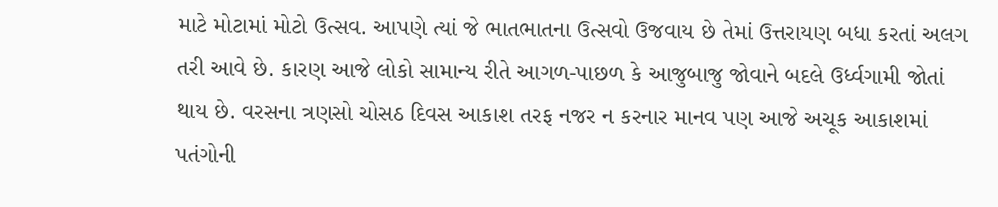માટે મોટામાં મોટો ઉત્સવ. આપણે ત્યાં જે ભાતભાતના ઉત્સવો ઉજવાય છે તેમાં ઉત્તરાયણ બધા કરતાં અલગ તરી આવે છે. કારણ આજે લોકો સામાન્ય રીતે આગળ-પાછળ કે આજુબાજુ જોવાને બદલે ઉર્ધ્વગામી જોતાં થાય છે. વરસના ત્રણસો ચોસઠ દિવસ આકાશ તરફ નજર ન કરનાર માનવ પણ આજે અચૂક આકાશમાં પતંગોની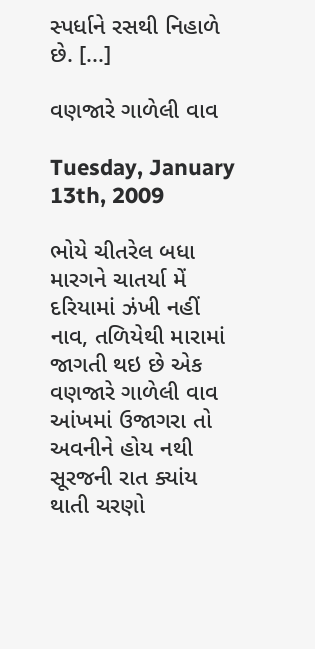સ્પર્ધાને રસથી નિહાળે છે. [...]

વણજારે ગાળેલી વાવ

Tuesday, January 13th, 2009

ભોયે ચીતરેલ બધા મારગને ચાતર્યા મેં દરિયામાં ઝંખી નહીં નાવ, તળિયેથી મારામાં જાગતી થઇ છે એક વણજારે ગાળેલી વાવ આંખમાં ઉજાગરા તો અવનીને હોય નથી સૂરજની રાત ક્યાંય થાતી ચરણો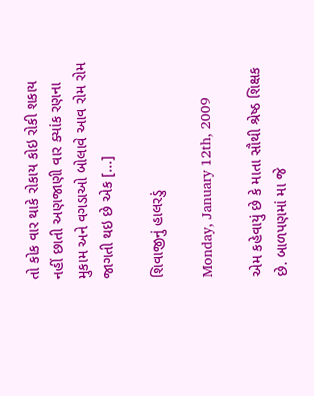તો કોક વાર થાકે રોકાય કોઇ રોકી શકાય નહીં છાતી અણજાણી વાર ક્યાંક રણના મુકામ અને વગડાઓ બોલાવે આવ રોમ રોમ જાગતી થઇ છે એક [...]

શિવાજીનું હાલરડું

Monday, January 12th, 2009

એમ કહેવાયું છે કે માતા સૌથી શ્રેષ્ઠ શિક્ષક છે. બાળપણમાં મા જે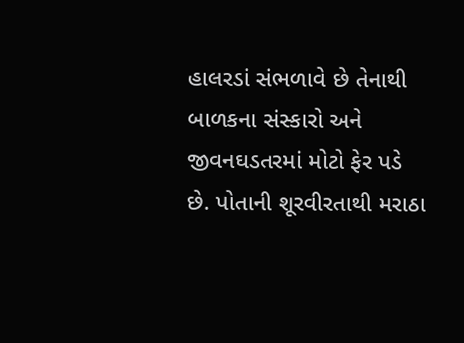હાલરડાં સંભળાવે છે તેનાથી બાળકના સંસ્કારો અને જીવનઘડતરમાં મોટો ફેર પડે છે. પોતાની શૂરવીરતાથી મરાઠા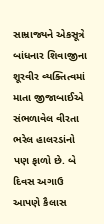સામ્રાજ્યને એકસૂત્રે બાંધનાર શિવાજીના શૂરવીર વ્યક્તિત્વમાં માતા જીજાબાઈએ સંભળાવેલ વીરતા ભરેલ હાલરડાંનો પણ ફાળો છે. બે દિવસ અગાઉ આપણે કૈલાસ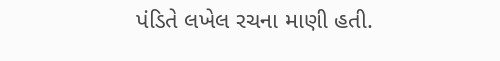પંડિતે લખેલ રચના માણી હતી.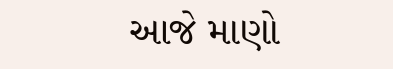આજે માણો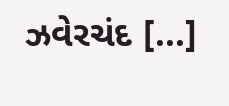ઝવેરચંદ [...]